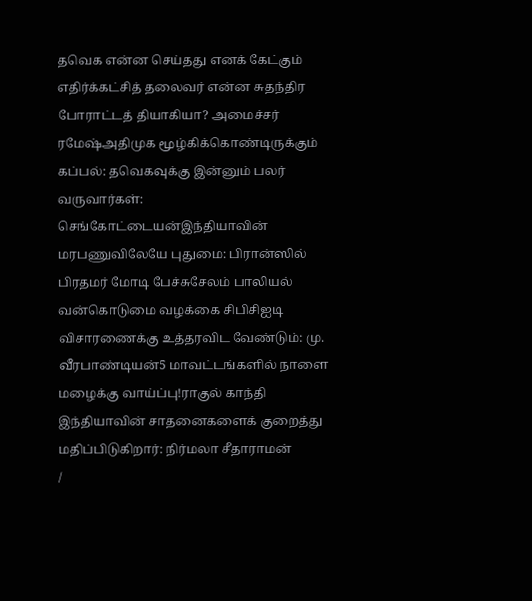தவெக என்ன செய்தது எனக் கேட்கும் எதிர்க்கட்சித் தலைவர் என்ன சுதந்திர போராட்டத் தியாகியா? அமைச்சர் ரமேஷ்அதிமுக மூழ்கிக்கொண்டிருக்கும் கப்பல்: தவெகவுக்கு இன்னும் பலர் வருவார்கள்: செங்கோட்டையன்இந்தியாவின் மரபணுவிலேயே புதுமை: பிரான்ஸில் பிரதமர் மோடி பேச்சுசேலம் பாலியல் வன்கொடுமை வழக்கை சிபிசிஐடி விசாரணைக்கு உத்தரவிட வேண்டும்: மு. வீரபாண்டியன்5 மாவட்டங்களில் நாளை மழைக்கு வாய்ப்பு!ராகுல் காந்தி இந்தியாவின் சாதனைகளைக் குறைத்து மதிப்பிடுகிறார்: நிர்மலா சீதாராமன்
/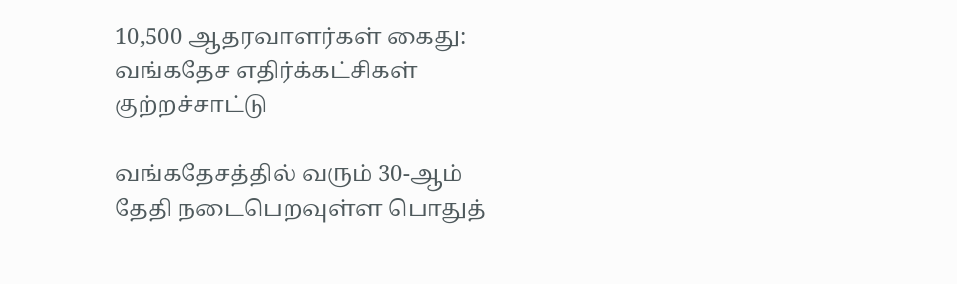10,500 ஆதரவாளர்கள் கைது: வங்கதேச எதிர்க்கட்சிகள் குற்றச்சாட்டு

வங்கதேசத்தில் வரும் 30-ஆம் தேதி நடைபெறவுள்ள பொதுத்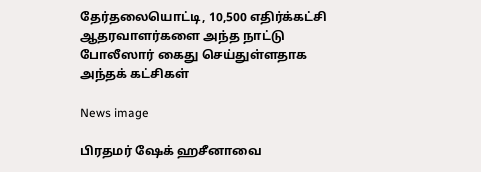தேர்தலையொட்டி, 10,500 எதிர்க்கட்சி ஆதரவாளர்களை அந்த நாட்டு போலீஸார் கைது செய்துள்ளதாக அந்தக் கட்சிகள்

News image

பிரதமர் ஷேக் ஹசீனாவை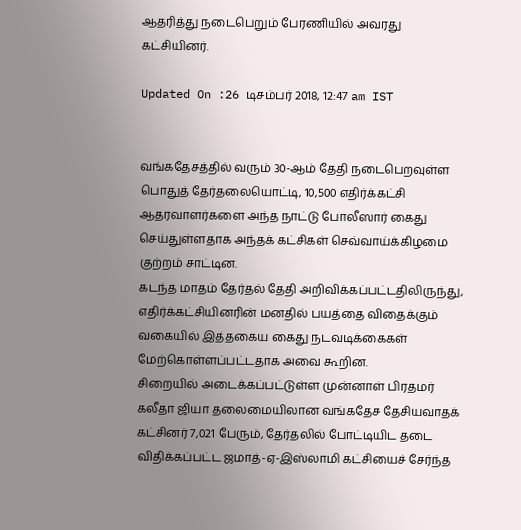ஆதரித்து நடைபெறும் பேரணியில் அவரது கட்சியினர்.

Updated On :26 டிசம்பர் 2018, 12:47 am IST


வங்கதேசத்தில் வரும் 30-ஆம் தேதி நடைபெறவுள்ள பொதுத் தேர்தலையொட்டி, 10,500 எதிர்க்கட்சி ஆதரவாளர்களை அந்த நாட்டு போலீஸார் கைது செய்துள்ளதாக அந்தக் கட்சிகள் செவ்வாய்க்கிழமை குற்றம் சாட்டின.
கடந்த மாதம் தேர்தல் தேதி அறிவிக்கப்பட்டதிலிருந்து, எதிர்க்கட்சியினரின் மனதில் பயத்தை விதைக்கும் வகையில் இத்தகைய கைது நடவடிக்கைகள் மேற்கொள்ளப்பட்டதாக அவை கூறின.
சிறையில் அடைக்கப்பட்டுள்ள முன்னாள் பிரதமர் கலீதா ஜியா தலைமையிலான வங்கதேச தேசியவாதக் கட்சினர் 7,021 பேரும், தேர்தலில் போட்டியிட தடை விதிக்கப்பட்ட ஜமாத்-ஏ-இஸ்லாமி கட்சியைச் சேர்ந்த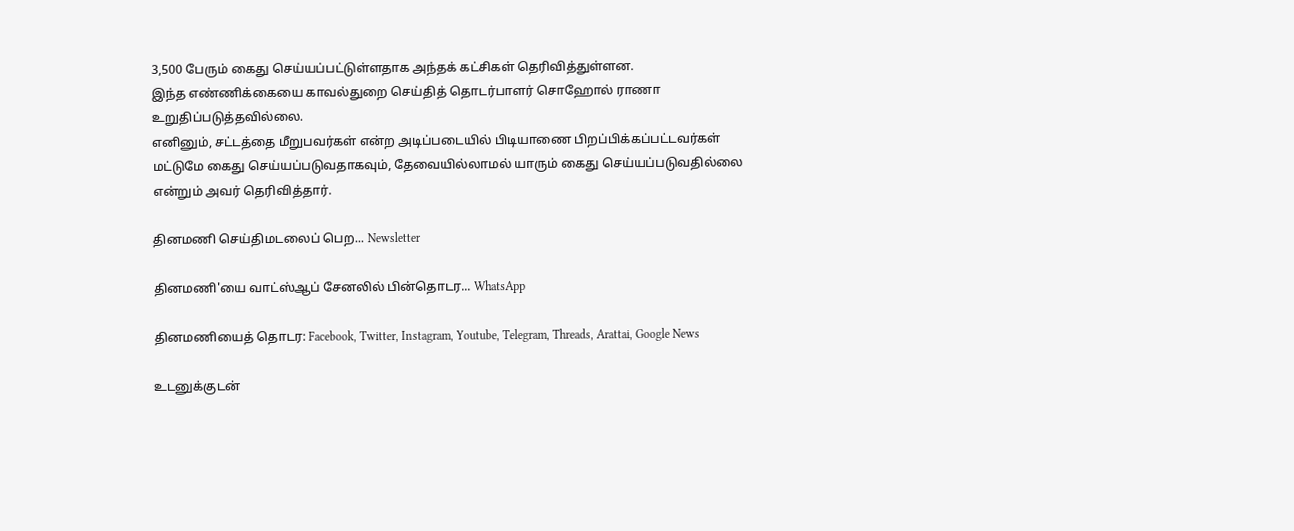3,500 பேரும் கைது செய்யப்பட்டுள்ளதாக அந்தக் கட்சிகள் தெரிவித்துள்ளன.
இந்த எண்ணிக்கையை காவல்துறை செய்தித் தொடர்பாளர் சொஹோல் ராணா உறுதிப்படுத்தவில்லை.
எனினும், சட்டத்தை மீறுபவர்கள் என்ற அடிப்படையில் பிடியாணை பிறப்பிக்கப்பட்டவர்கள் மட்டுமே கைது செய்யப்படுவதாகவும், தேவையில்லாமல் யாரும் கைது செய்யப்படுவதில்லை என்றும் அவர் தெரிவித்தார்.

தினமணி செய்திமடலைப் பெற... Newsletter

தினமணி'யை வாட்ஸ்ஆப் சேனலில் பின்தொடர... WhatsApp

தினமணியைத் தொடர: Facebook, Twitter, Instagram, Youtube, Telegram, Threads, Arattai, Google News

உடனுக்குடன்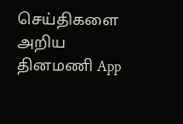செய்திகளை அறிய தினமணி App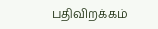பதிவிறக்கம்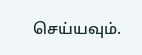செய்யவும்.